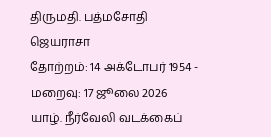திருமதி. பத்மசோதி ஜெயராசா
தோற்றம்: 14 அக்டோபர் 1954 - மறைவு: 17 ஜூலை 2026
யாழ். நீர்வேலி வடக்கைப்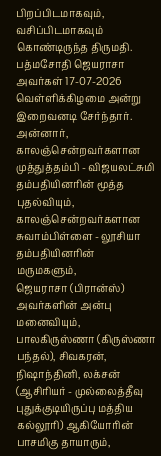பிறப்பிடமாகவும், வசிப்பிடமாகவும் கொண்டிருந்த திருமதி. பத்மசோதி ஜெயராசா அவர்கள் 17-07-2026 வெள்ளிக்கிழமை அன்று இறைவனடி சேர்ந்தார்.
அன்னார், காலஞ்சென்றவர்களான முத்துத்தம்பி - விஜயலட்சுமி தம்பதியினரின் மூத்த புதல்வியும், காலஞ்சென்றவர்களான சுவாம்பிள்ளை - லூசியா தம்பதியினரின் மருமகளும்,
ஜெயராசா (பிரான்ஸ்) அவர்களின் அன்பு மனைவியும்,
பாலகிருஸ்ணா (கிருஸ்ணா பந்தல்), சிவகரன், நிஷாந்தினி, லக்சன் (ஆசிரியர் - முல்லைத்தீவு புதுக்குடியிருப்பு மத்திய கல்லூரி) ஆகியோரின் பாசமிகு தாயாரும்,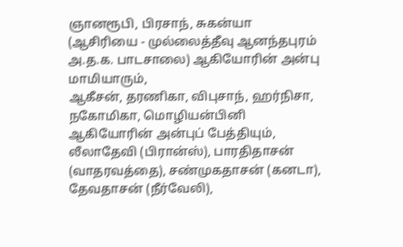ஞானரூபி, பிரசாந், சுகன்யா (ஆசிரியை - முல்லைத்தீவு ஆனந்தபுரம் அ.த.க. பாடசாலை) ஆகியோரின் அன்பு மாமியாரும்,
ஆகீசன், தரணிகா, விபுசாந், ஹர்நிசா, நகோமிகா, மொழியன்பினி ஆகியோரின் அன்புப் பேத்தியும்,
லீலாதேவி (பிரான்ஸ்), பாரதிதாசன் (வாதரவத்தை), சண்முகதாசன் (கனடா), தேவதாசன் (நீர்வேலி),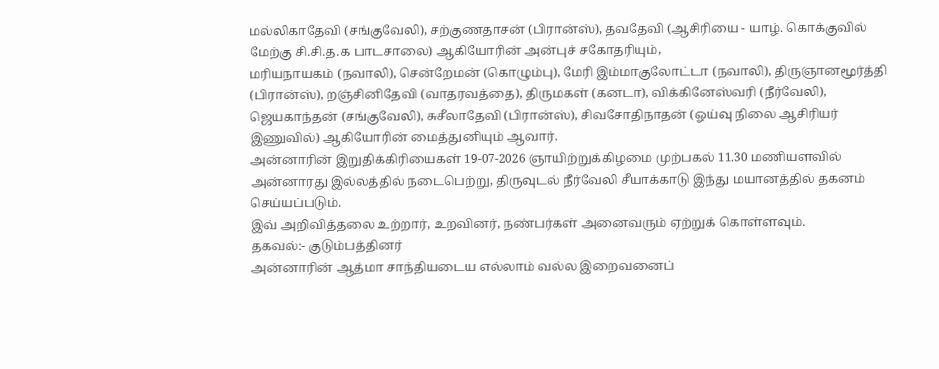மல்லிகாதேவி (சங்குவேலி), சற்குணதாசன் (பிரான்ஸ்), தவதேவி (ஆசிரியை - யாழ். கொக்குவில் மேற்கு சி.சி.த.க பாடசாலை) ஆகியோரின் அன்புச் சகோதரியும்,
மரியநாயகம் (நவாலி), சென்றேமன் (கொழும்பு), மேரி இம்மாகுலோட்டா (நவாலி), திருஞானமூர்த்தி (பிரான்ஸ்), றஞ்சினிதேவி (வாதரவத்தை), திருமகள் (கனடா), விக்கினேஸ்வரி (நீர்வேலி), ஜெயகாந்தன் (சங்குவேலி), சுசீலாதேவி (பிரான்ஸ்), சிவசோதிநாதன் (ஓய்வு நிலை ஆசிரியர் இணுவில்) ஆகியோரின் மைத்துனியும் ஆவார்.
அன்னாரின் இறுதிக்கிரியைகள் 19-07-2026 ஞாயிற்றுக்கிழமை முற்பகல் 11.30 மணியளவில் அன்னாரது இல்லத்தில் நடைபெற்று, திருவுடல் நீர்வேலி சீயாக்காடு இந்து மயானத்தில் தகனம் செய்யப்படும்.
இவ் அறிவித்தலை உற்றார், உறவினர், நண்பர்கள் அனைவரும் ஏற்றுக் கொள்ளவும்.
தகவல்:- குடும்பத்தினர்
அன்னாரின் ஆத்மா சாந்தியடைய எல்லாம் வல்ல இறைவனைப்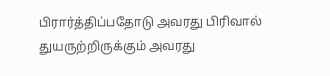பிரார்த்திப்பதோடு அவரது பிரிவால் துயருற்றிருக்கும் அவரது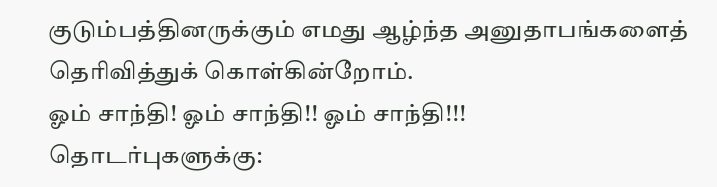குடும்பத்தினருக்கும் எமது ஆழ்ந்த அனுதாபங்களைத் தெரிவித்துக் கொள்கின்றோம்.
ஓம் சாந்தி! ஓம் சாந்தி!! ஓம் சாந்தி!!!
தொடர்புகளுக்கு: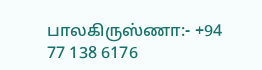பாலகிருஸ்ணா:- +94 77 138 6176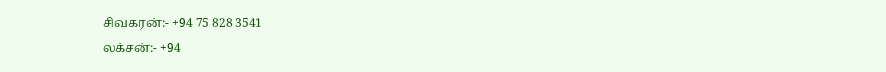சிவகரன்:- +94 75 828 3541
லக்சன்:- +94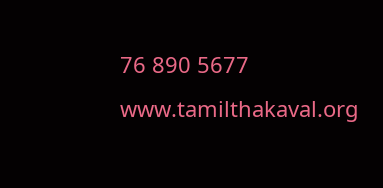76 890 5677
www.tamilthakaval.org